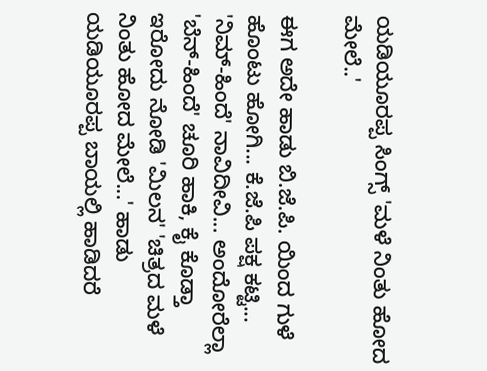ಯಡಿಯೂರಪ್ಪ ಸಿಂಗ್ಸ್ 'ಮಳೆ ನಿಂತು ಹೋದ ಮೇಲೆ..'

ಈಗ ಅದೇ ಹಾಡು ಬಿ.ಜೆ.ಪಿ. ಯಿಂದ ಗುಳೆ ಹೊಂಟು ಹೋಗಿ... ಕೆ.ಜೆ.ಪಿ ಪಕ್ಷ ಕಟ್ಟಿ... 'ನಿಮ್-ಹಿಂದೆ' ನಾವಿದೀವಿ... ಅಂದೋರೆಲ್ಲಾ 'ಬೆನ್-ಹಿಂದೆ' ಚೂರಿ ಹಾಕಿ, ಕೈ ಕೊಡ್ತಾ ಇರೋದು ನೋಡಿ 'ಮಿಲನ' 'ಚಿತ್ರದ ಮಳೆ ನಿಂತು ಹೋದ ಮೇಲೆ...' ಹಾಡು ಯಡಿಯೂರಪ್ಪ ಬಾಯಲ್ಲಿ ಹಾಡಿದರೆ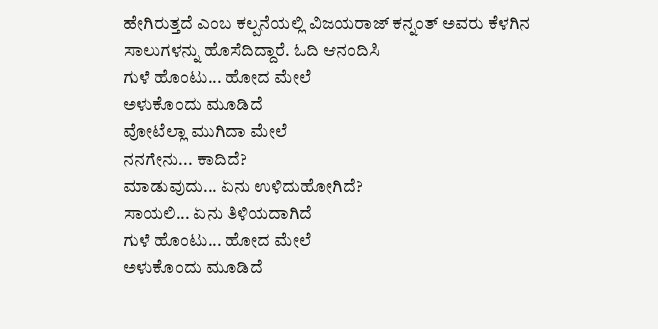ಹೇಗಿರುತ್ತದೆ ಎಂಬ ಕಲ್ಪನೆಯಲ್ಲಿ ವಿಜಯರಾಜ್ ಕನ್ನಂತ್ ಅವರು ಕೆಳಗಿನ ಸಾಲುಗಳನ್ನು ಹೊಸೆದಿದ್ದಾರೆ. ಓದಿ ಆನಂದಿಸಿ
ಗುಳೆ ಹೊಂಟು... ಹೋದ ಮೇಲೆ
ಅಳುಕೊಂದು ಮೂಡಿದೆ
ವೋಟೆಲ್ಲಾ ಮುಗಿದಾ ಮೇಲೆ
ನನಗೇನು... ಕಾದಿದೆ?
ಮಾಡುವುದು... ಏನು ಉಳಿದುಹೋಗಿದೆ?
ಸಾಯಲಿ... ಏನು ತಿಳಿಯದಾಗಿದೆ
ಗುಳೆ ಹೊಂಟು... ಹೋದ ಮೇಲೆ
ಅಳುಕೊಂದು ಮೂಡಿದೆ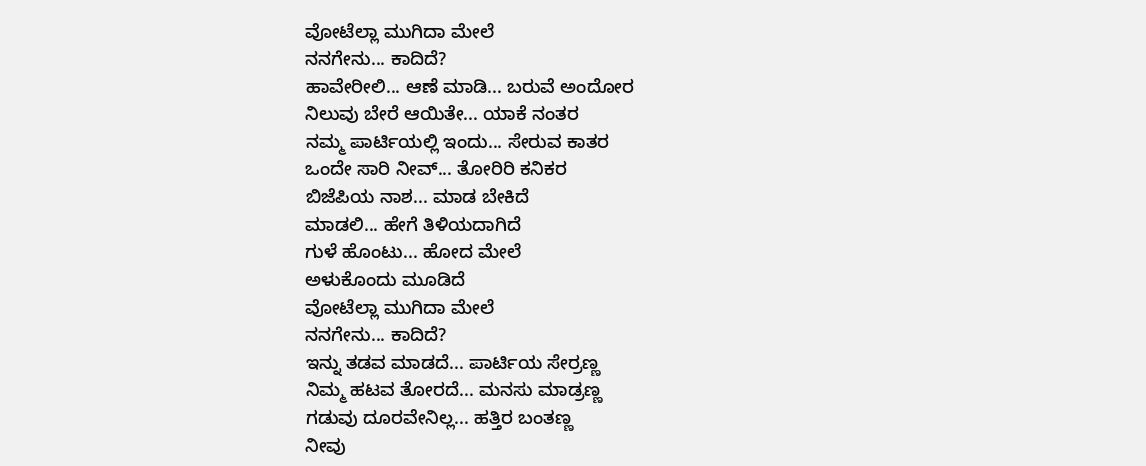ವೋಟೆಲ್ಲಾ ಮುಗಿದಾ ಮೇಲೆ
ನನಗೇನು... ಕಾದಿದೆ?
ಹಾವೇರೀಲಿ... ಆಣೆ ಮಾಡಿ... ಬರುವೆ ಅಂದೋರ
ನಿಲುವು ಬೇರೆ ಆಯಿತೇ... ಯಾಕೆ ನಂತರ
ನಮ್ಮ ಪಾರ್ಟಿಯಲ್ಲಿ ಇಂದು... ಸೇರುವ ಕಾತರ
ಒಂದೇ ಸಾರಿ ನೀವ್... ತೋರಿರಿ ಕನಿಕರ
ಬಿಜೆಪಿಯ ನಾಶ... ಮಾಡ ಬೇಕಿದೆ
ಮಾಡಲಿ... ಹೇಗೆ ತಿಳಿಯದಾಗಿದೆ
ಗುಳೆ ಹೊಂಟು... ಹೋದ ಮೇಲೆ
ಅಳುಕೊಂದು ಮೂಡಿದೆ
ವೋಟೆಲ್ಲಾ ಮುಗಿದಾ ಮೇಲೆ
ನನಗೇನು... ಕಾದಿದೆ?
ಇನ್ನು ತಡವ ಮಾಡದೆ... ಪಾರ್ಟಿಯ ಸೇರ್ರಣ್ಣ
ನಿಮ್ಮ ಹಟವ ತೋರದೆ... ಮನಸು ಮಾಡ್ರಣ್ಣ
ಗಡುವು ದೂರವೇನಿಲ್ಲ... ಹತ್ತಿರ ಬಂತಣ್ಣ
ನೀವು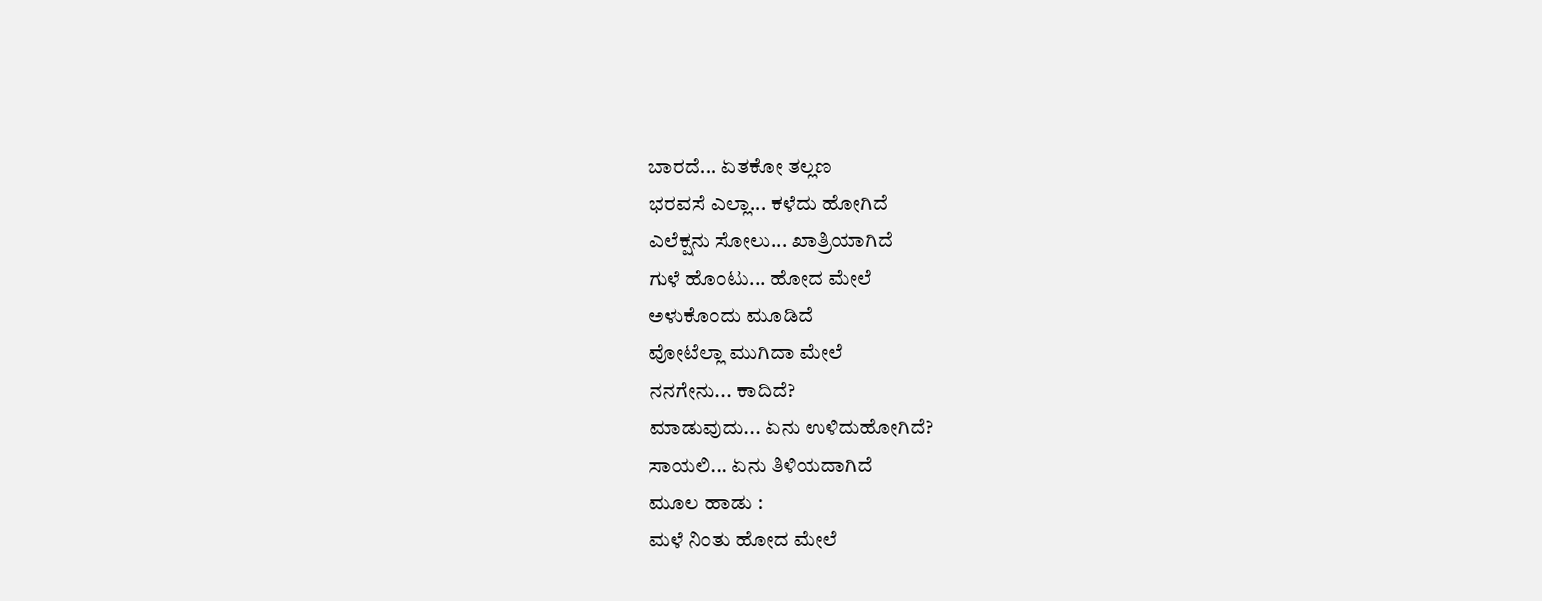ಬಾರದೆ... ಏತಕೋ ತಲ್ಲಣ
ಭರವಸೆ ಎಲ್ಲಾ... ಕಳೆದು ಹೋಗಿದೆ
ಎಲೆಕ್ಷನು ಸೋಲು... ಖಾತ್ರಿಯಾಗಿದೆ
ಗುಳೆ ಹೊಂಟು... ಹೋದ ಮೇಲೆ
ಅಳುಕೊಂದು ಮೂಡಿದೆ
ವೋಟೆಲ್ಲಾ ಮುಗಿದಾ ಮೇಲೆ
ನನಗೇನು... ಕಾದಿದೆ?
ಮಾಡುವುದು... ಏನು ಉಳಿದುಹೋಗಿದೆ?
ಸಾಯಲಿ... ಏನು ತಿಳಿಯದಾಗಿದೆ
ಮೂಲ ಹಾಡು :
ಮಳೆ ನಿಂತು ಹೋದ ಮೇಲೆ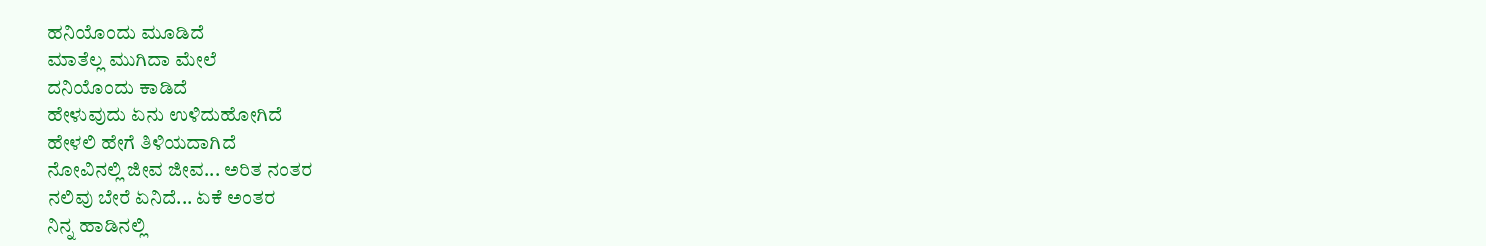ಹನಿಯೊಂದು ಮೂಡಿದೆ
ಮಾತೆಲ್ಲ ಮುಗಿದಾ ಮೇಲೆ
ದನಿಯೊಂದು ಕಾಡಿದೆ
ಹೇಳುವುದು ಏನು ಉಳಿದುಹೋಗಿದೆ
ಹೇಳಲಿ ಹೇಗೆ ತಿಳಿಯದಾಗಿದೆ
ನೋವಿನಲ್ಲಿ ಜೀವ ಜೀವ... ಅರಿತ ನಂತರ
ನಲಿವು ಬೇರೆ ಏನಿದೆ... ಏಕೆ ಅಂತರ
ನಿನ್ನ ಹಾಡಿನಲ್ಲಿ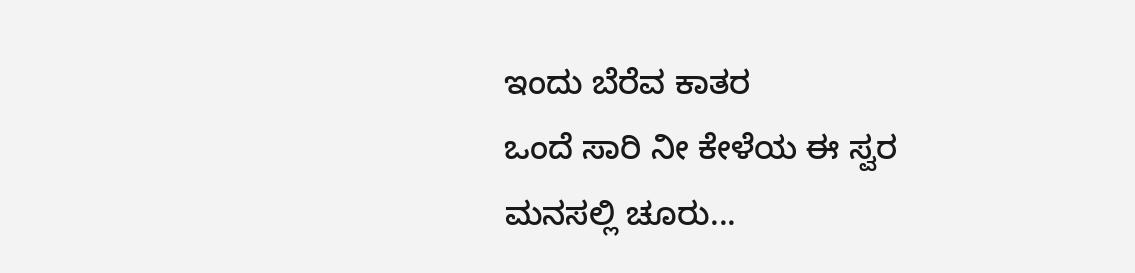ಇಂದು ಬೆರೆವ ಕಾತರ
ಒಂದೆ ಸಾರಿ ನೀ ಕೇಳೆಯ ಈ ಸ್ವರ
ಮನಸಲ್ಲಿ ಚೂರು...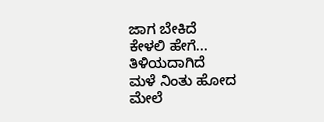ಜಾಗ ಬೇಕಿದೆ
ಕೇಳಲಿ ಹೇಗೆ... ತಿಳಿಯದಾಗಿದೆ
ಮಳೆ ನಿಂತು ಹೋದ ಮೇಲೆ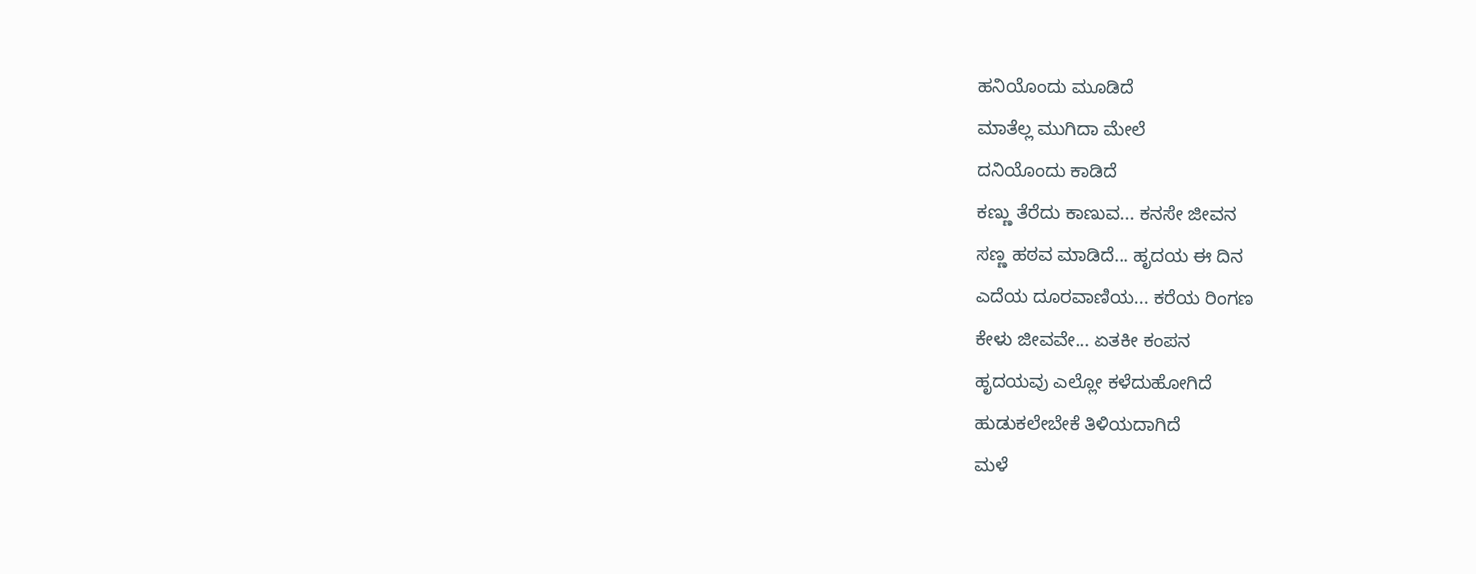ಹನಿಯೊಂದು ಮೂಡಿದೆ
ಮಾತೆಲ್ಲ ಮುಗಿದಾ ಮೇಲೆ
ದನಿಯೊಂದು ಕಾಡಿದೆ
ಕಣ್ಣು ತೆರೆದು ಕಾಣುವ... ಕನಸೇ ಜೀವನ
ಸಣ್ಣ ಹಠವ ಮಾಡಿದೆ... ಹೃದಯ ಈ ದಿನ
ಎದೆಯ ದೂರವಾಣಿಯ... ಕರೆಯ ರಿಂಗಣ
ಕೇಳು ಜೀವವೇ... ಏತಕೀ ಕಂಪನ
ಹೃದಯವು ಎಲ್ಲೋ ಕಳೆದುಹೋಗಿದೆ
ಹುಡುಕಲೇಬೇಕೆ ತಿಳಿಯದಾಗಿದೆ
ಮಳೆ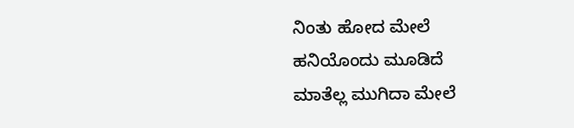ನಿಂತು ಹೋದ ಮೇಲೆ
ಹನಿಯೊಂದು ಮೂಡಿದೆ
ಮಾತೆಲ್ಲ ಮುಗಿದಾ ಮೇಲೆ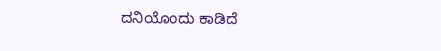ದನಿಯೊಂದು ಕಾಡಿದೆ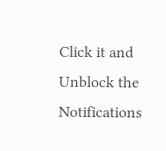Click it and Unblock the Notifications